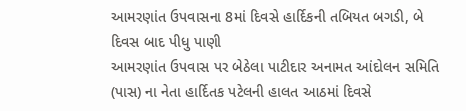આમરણાંત ઉપવાસના 8માં દિવસે હાર્દિકની તબિયત બગડી, બે દિવસ બાદ પીધુ પાણી
આમરણાંત ઉપવાસ પર બેઠેલા પાટીદાર અનામત આંદોલન સમિતિ (પાસ) ના નેતા હાર્દિતક પટેલની હાલત આઠમાં દિવસે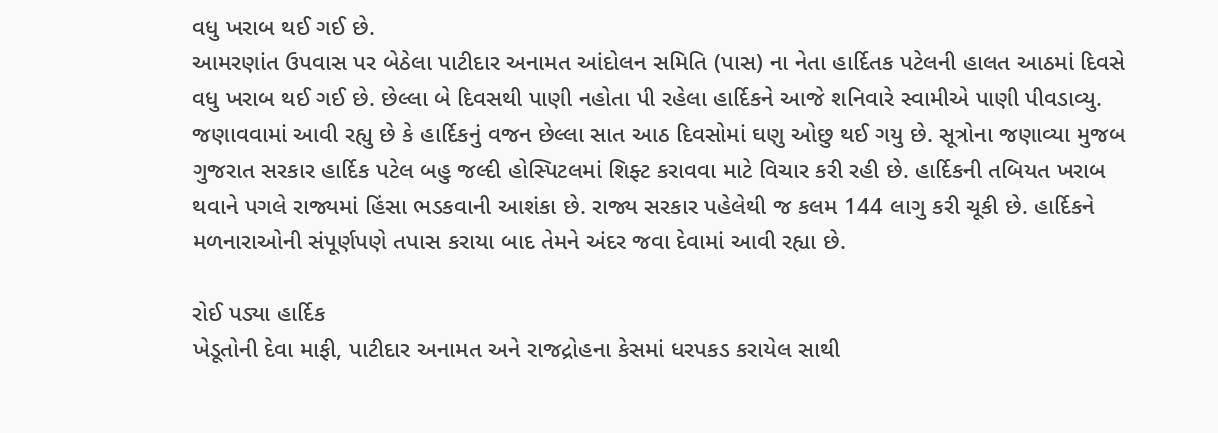વધુ ખરાબ થઈ ગઈ છે.
આમરણાંત ઉપવાસ પર બેઠેલા પાટીદાર અનામત આંદોલન સમિતિ (પાસ) ના નેતા હાર્દિતક પટેલની હાલત આઠમાં દિવસે વધુ ખરાબ થઈ ગઈ છે. છેલ્લા બે દિવસથી પાણી નહોતા પી રહેલા હાર્દિકને આજે શનિવારે સ્વામીએ પાણી પીવડાવ્યુ. જણાવવામાં આવી રહ્યુ છે કે હાર્દિકનું વજન છેલ્લા સાત આઠ દિવસોમાં ઘણુ ઓછુ થઈ ગયુ છે. સૂત્રોના જણાવ્યા મુજબ ગુજરાત સરકાર હાર્દિક પટેલ બહુ જલ્દી હોસ્પિટલમાં શિફ્ટ કરાવવા માટે વિચાર કરી રહી છે. હાર્દિકની તબિયત ખરાબ થવાને પગલે રાજ્યમાં હિંસા ભડકવાની આશંકા છે. રાજ્ય સરકાર પહેલેથી જ કલમ 144 લાગુ કરી ચૂકી છે. હાર્દિકને મળનારાઓની સંપૂર્ણપણે તપાસ કરાયા બાદ તેમને અંદર જવા દેવામાં આવી રહ્યા છે.

રોઈ પડ્યા હાર્દિક
ખેડૂતોની દેવા માફી, પાટીદાર અનામત અને રાજદ્રોહના કેસમાં ધરપકડ કરાયેલ સાથી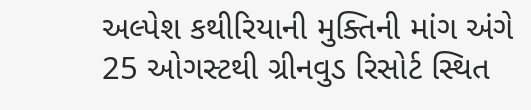અલ્પેશ કથીરિયાની મુક્તિની માંગ અંગે 25 ઓગસ્ટથી ગ્રીનવુડ રિસોર્ટ સ્થિત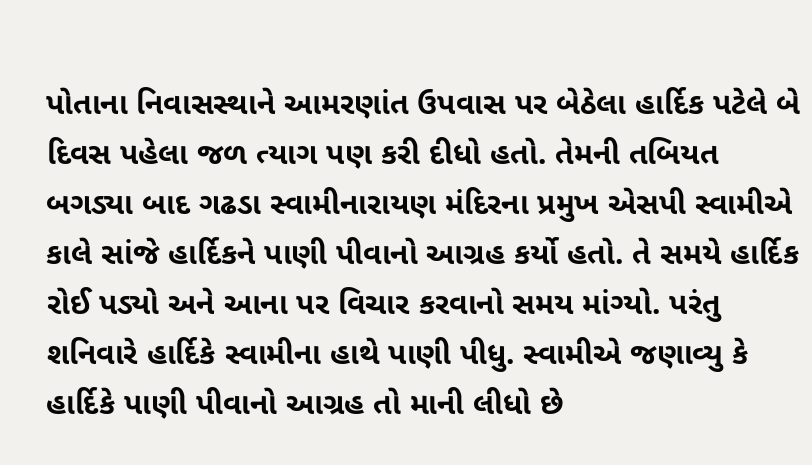પોતાના નિવાસસ્થાને આમરણાંત ઉપવાસ પર બેઠેલા હાર્દિક પટેલે બે દિવસ પહેલા જળ ત્યાગ પણ કરી દીધો હતો. તેમની તબિયત બગડ્યા બાદ ગઢડા સ્વામીનારાયણ મંદિરના પ્રમુખ એસપી સ્વામીએ કાલે સાંજે હાર્દિકને પાણી પીવાનો આગ્રહ કર્યો હતો. તે સમયે હાર્દિક રોઈ પડ્યો અને આના પર વિચાર કરવાનો સમય માંગ્યો. પરંતુ શનિવારે હાર્દિકે સ્વામીના હાથે પાણી પીધુ. સ્વામીએ જણાવ્યુ કે હાર્દિકે પાણી પીવાનો આગ્રહ તો માની લીધો છે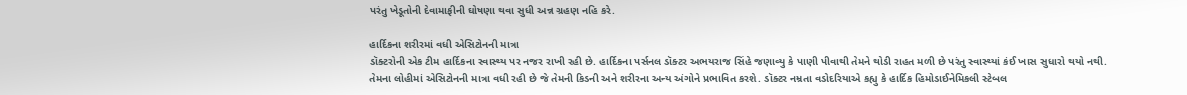પરંતુ ખેડૂતોની દેવામાફીની ઘોષણા થવા સુધી અન્ન ગ્રહણ નહિ કરે.

હાર્દિકના શરીરમાં વધી એસિટોનની માત્રા
ડૉક્ટરોની એક ટીમ હાર્દિકના સ્વાસ્થ્ય પર નજર રાખી રહી છે. હાર્દિકના પર્સનલ ડૉક્ટર અભયરાજ સિંહે જણાવ્યુ કે પાણી પીવાથી તેમને થોડી રાહત મળી છે પરંતુ સ્વાસ્થ્યાં કંઈ ખાસ સુધારો થયો નથી. તેમના લોહીમાં એસિટોનની માત્રા વધી રહી છે જે તેમની કિડની અને શરીરના અન્ય અંગોને પ્રભાવિત કરશે. ડૉક્ટર નમ્રતા વડોદરિયાએ કહ્યુ કે હાર્દિક હિમોડાઈનેમિકલી સ્ટેબલ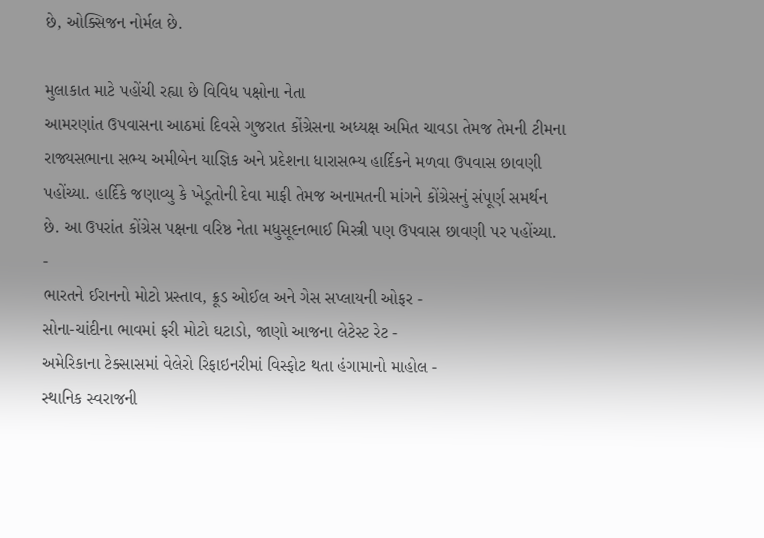છે, ઓક્સિજન નોર્મલ છે.

મુલાકાત માટે પહોંચી રહ્યા છે વિવિધ પક્ષોના નેતા
આમરણાંત ઉપવાસના આઠમાં દિવસે ગુજરાત કોંગ્રેસના અધ્યક્ષ અમિત ચાવડા તેમજ તેમની ટીમના રાજ્યસભાના સભ્ય અમીબેન યાજ્ઞિક અને પ્રદેશના ધારાસભ્ય હાર્દિકને મળવા ઉપવાસ છાવણી પહોંચ્યા. હાર્દિકે જણાવ્યુ કે ખેડૂતોની દેવા માફી તેમજ અનામતની માંગને કોંગ્રેસનું સંપૂર્ણ સમર્થન છે. આ ઉપરાંત કોંગ્રેસ પક્ષના વરિષ્ઠ નેતા મધુસૂદનભાઈ મિસ્ત્રી પણ ઉપવાસ છાવણી પર પહોંચ્યા.
-
ભારતને ઈરાનનો મોટો પ્રસ્તાવ, ક્રૂડ ઓઈલ અને ગેસ સપ્લાયની ઓફર -
સોના-ચાંદીના ભાવમાં ફરી મોટો ઘટાડો, જાણો આજના લેટેસ્ટ રેટ -
અમેરિકાના ટેક્સાસમાં વેલેરો રિફાઇનરીમાં વિસ્ફોટ થતા હંગામાનો માહોલ -
સ્થાનિક સ્વરાજની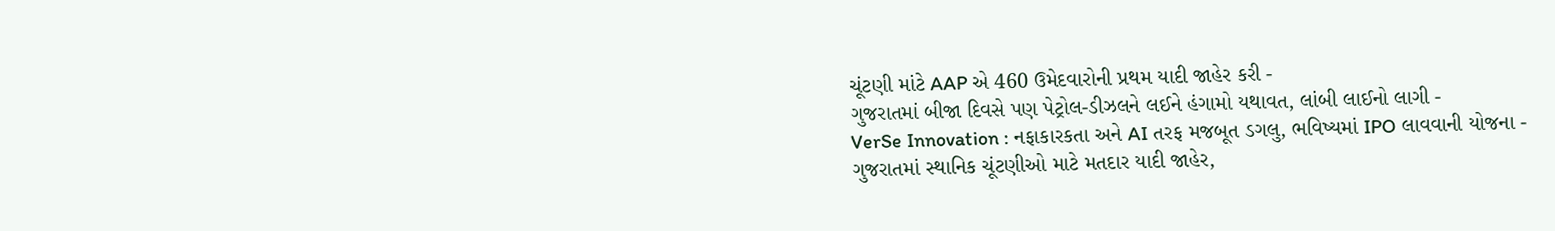ચૂંટણી માંટે AAP એ 460 ઉમેદવારોની પ્રથમ યાદી જાહેર કરી -
ગુજરાતમાં બીજા દિવસે પણ પેટ્રોલ-ડીઝલને લઈને હંગામો યથાવત, લાંબી લાઈનો લાગી -
VerSe Innovation : નફાકારકતા અને AI તરફ મજબૂત ડગલુ, ભવિષ્યમાં IPO લાવવાની યોજના -
ગુજરાતમાં સ્થાનિક ચૂંટણીઓ માટે મતદાર યાદી જાહેર,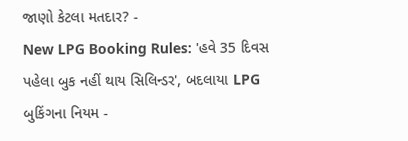જાણો કેટલા મતદાર? -
New LPG Booking Rules: 'હવે 35 દિવસ પહેલા બુક નહીં થાય સિલિન્ડર', બદલાયા LPG બુકિંગના નિયમ -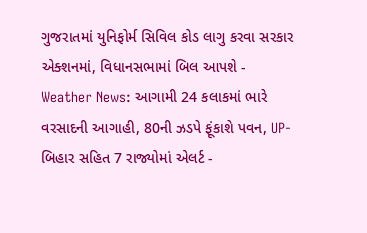ગુજરાતમાં યુનિફોર્મ સિવિલ કોડ લાગુ કરવા સરકાર એક્શનમાં, વિધાનસભામાં બિલ આપશે -
Weather News: આગામી 24 કલાકમાં ભારે વરસાદની આગાહી, 80ની ઝડપે ફૂંકાશે પવન, UP-બિહાર સહિત 7 રાજ્યોમાં એલર્ટ -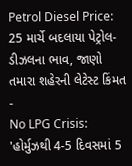Petrol Diesel Price: 25 માર્ચે બદલાયા પેટ્રોલ-ડીઝલના ભાવ, જાણો તમારા શહેરની લેટેસ્ટ કિંમત -
No LPG Crisis: 'હોર્મુઝથી 4-5 દિવસમાં 5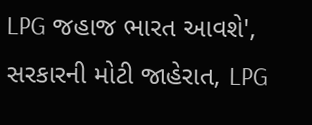LPG જહાજ ભારત આવશે', સરકારની મોટી જાહેરાત, LPG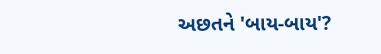અછતને 'બાય-બાય'?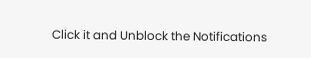Click it and Unblock the Notifications